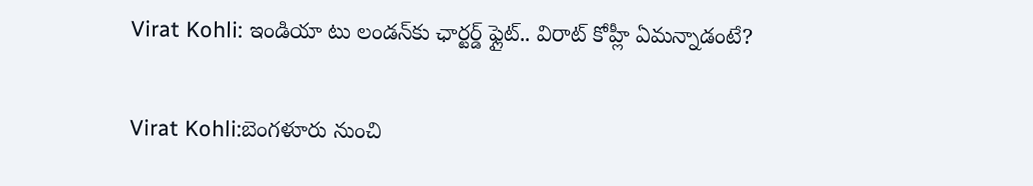Virat Kohli: ఇండియా టు లండన్‌కు ఛార్టర్డ్‌ ఫ్లైట్‌.. విరాట్ కోహ్లీ ఏమన్నాడంటే?

Virat Kohli:బెంగళూరు నుంచి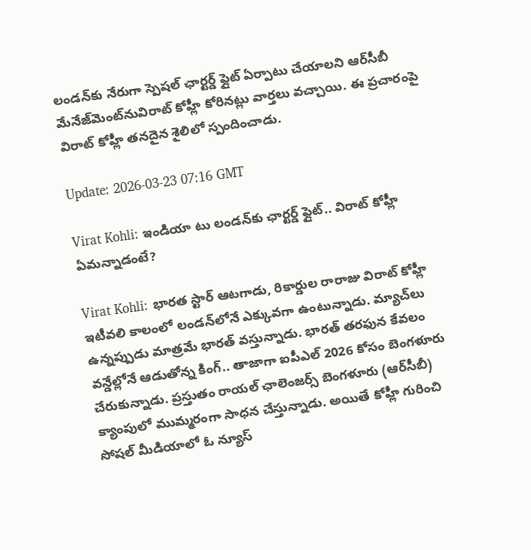లండన్‌కు నేరుగా స్పెషల్ ఛార్టర్డ్‌ ఫ్లైట్‌ ఏర్పాటు చేయాలని ఆర్‌సీబీ మేనేజ్‌మెంట్‌నువిరాట్ కోహ్లీ కోరినట్లు వార్తలు వచ్చాయి. ఈ ప్రచారంపై విరాట్ కోహ్లీ తనదైన శైలిలో స్పందించాడు.

Update: 2026-03-23 07:16 GMT

Virat Kohli: ఇండియా టు లండన్‌కు ఛార్టర్డ్‌ ఫ్లైట్‌.. విరాట్ కోహ్లీ ఏమన్నాడంటే?

Virat Kohli: భారత స్టార్ ఆటగాడు, రికార్డుల రారాజు విరాట్ కోహ్లీ ఇటీవలి కాలంలో లండన్‌లోనే ఎక్కువగా ఉంటున్నాడు. మ్యాచ్‌లు ఉన్నప్పుడు మాత్రమే భారత్ వస్తున్నాడు. భారత్ తరఫున కేవలం వన్డేల్లోనే ఆడుతోన్న కింగ్.. తాజాగా ఐపీఎల్‌ 2026 కోసం బెంగళూరు చేరుకున్నాడు. ప్రస్తుతం రాయల్ ఛాలెంజర్స్ బెంగళూరు (ఆర్‌సీబీ) క్యాంపులో ముమ్మరంగా సాధన చేస్తున్నాడు. అయితే కోహ్లీ గురించి సోషల్ మీడియాలో ఓ న్యూస్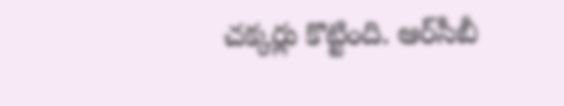చక్కర్లు కొట్టింది. ఆర్‌సీబీ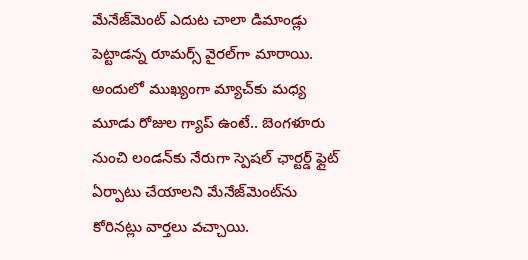మేనేజ్‌మెంట్ ఎదుట చాలా డిమాండ్లు పెట్టాడన్న రూమర్స్ వైరల్‌గా మారాయి. అందులో ముఖ్యంగా మ్యాచ్‌కు మధ్య మూడు రోజుల గ్యాప్ ఉంటే.. బెంగళూరు నుంచి లండన్‌కు నేరుగా స్పెషల్ ఛార్టర్డ్‌ ఫ్లైట్‌ ఏర్పాటు చేయాలని మేనేజ్‌మెంట్‌ను కోరినట్లు వార్తలు వచ్చాయి.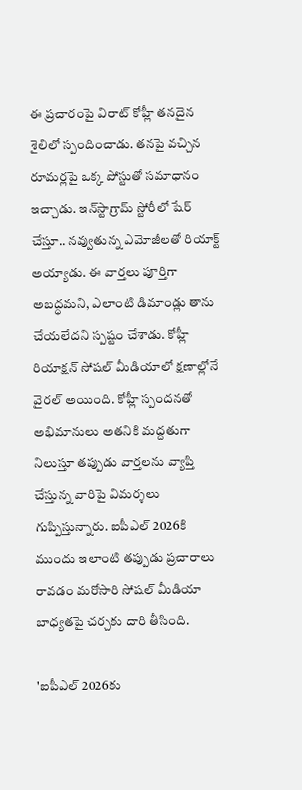ఈ ప్రచారంపై విరాట్ కోహ్లీ తనదైన శైలిలో స్పందించాడు. తనపై వచ్చిన రూమర్లపై ఒక్క పోస్టుతో సమాధానం ఇచ్చాడు. ఇన్‌స్టాగ్రామ్ స్టోరీలో షేర్ చేస్తూ.. నవ్వుతున్న ఎమోజీలతో రియాక్ట్ అయ్యాడు. ఈ వార్తలు పూర్తిగా అబద్ధమని, ఎలాంటి డిమాండ్లు తాను చేయలేదని స్పష్టం చేశాడు. కోహ్లీ రియాక్షన్ సోషల్ మీడియాలో క్షణాల్లోనే వైరల్ అయింది. కోహ్లీ స్పందనతో అభిమానులు అతనికి మద్దతుగా నిలుస్తూ తప్పుడు వార్తలను వ్యాప్తి చేస్తున్న వారిపై విమర్శలు గుప్పిస్తున్నారు. ఐపీఎల్ 2026కి ముందు ఇలాంటి తప్పుడు ప్రచారాలు రావడం మరోసారి సోషల్ మీడియా బాధ్యతపై చర్చకు దారి తీసింది.

'ఐపీఎల్‌ 2026కు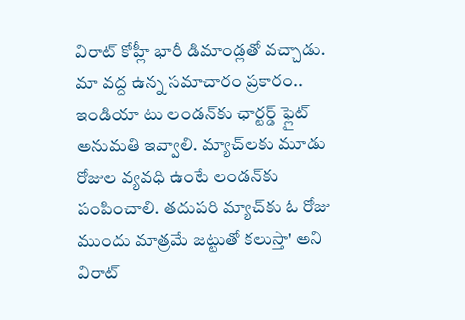విరాట్ కోహ్లీ భారీ డిమాండ్లతో వచ్చాడు. మా వద్ద ఉన్న సమాచారం ప్రకారం.. ఇండియా టు లండన్‌కు ఛార్టర్డ్‌ ఫ్లైట్‌ అనుమతి ఇవ్వాలి. మ్యాచ్‌లకు మూడు రోజుల వ్యవధి ఉంటే లండన్‌కు పంపించాలి. తదుపరి మ్యాచ్‌కు ఓ రోజు ముందు మాత్రమే జట్టుతో కలుస్తా' అని విరాట్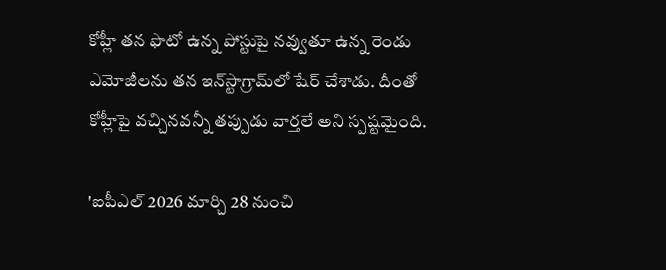కోహ్లీ తన ఫొటో ఉన్న పోస్టుపై నవ్వుతూ ఉన్న రెండు ఎమోజీలను తన ఇన్‌స్టాగ్రామ్‌లో షేర్ చేశాడు. దీంతో కోహ్లీపై వచ్చినవన్నీ తప్పుడు వార్తలే అని స్పష్టమైంది.

'ఐపీఎల్‌ 2026 మార్చి 28 నుంచి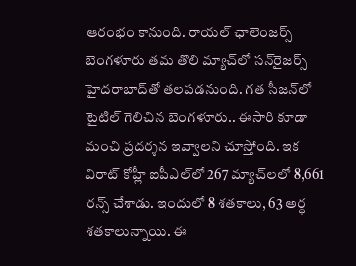ఆరంభం కానుంది. రాయల్ ఛాలెంజర్స్ బెంగళూరు తమ తొలి మ్యాచ్‌లో సన్‌రైజర్స్ హైదరాబాద్‌తో తలపడనుంది. గత సీజన్‌లో టైటిల్ గెలిచిన బెంగళూరు.. ఈసారి కూడా మంచి ప్రదర్శన ఇవ్వాలని చూస్తోంది. ఇక విరాట్ కోహ్లీ ఐపీఎల్‌లో 267 మ్యాచ్‌లలో 8,661 రన్స్ చేశాడు. ఇందులో 8 శతకాలు, 63 అర్ధ శతకాలున్నాయి. ఈ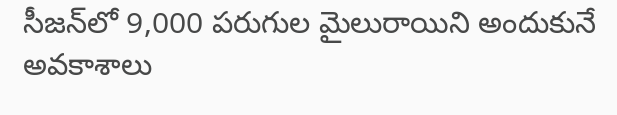సీజన్‌లో 9,000 పరుగుల మైలురాయిని అందుకునే అవకాశాలు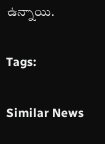ఉన్నాయి.

Tags:

Similar News